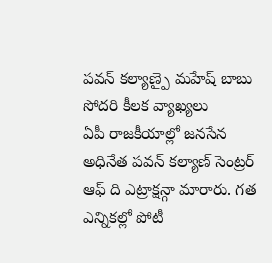పవన్ కల్యాణ్పై మహేష్ బాబు సోదరి కీలక వ్యాఖ్యలు
ఏపీ రాజకీయాల్లో జనసేన అధినేత పవన్ కల్యాణ్ సెంట్రర్ ఆఫ్ ది ఎట్రాక్షన్గా మారారు. గత ఎన్నికల్లో పోటీ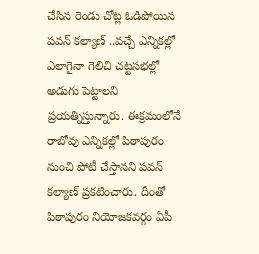చేసిన రెండు చోట్ల ఓడిపోయిన పవన్ కల్యాణ్ ..వచ్చే ఎన్నికల్లో ఎలాగైనా గెలిచి చట్టసభల్లో అడుగు పెట్టాలని ప్రయత్నిస్తున్నారు. ఈక్రమంలోనే రాబోవు ఎన్నికల్లో పిఠాపురం నుంచి పోటీ చేస్తానని పవన్ కల్యాణ్ ప్రకటించారు. దీంతో పిఠాపురం నియోజకవర్గం ఏపీ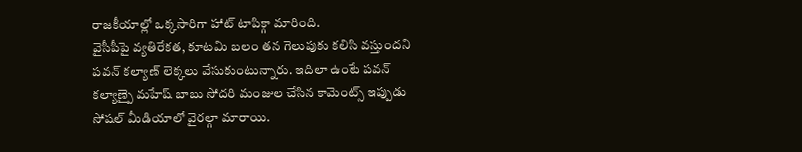రాజకీయాల్లో ఒక్కసారిగా హాట్ టాపిక్గా మారింది.
వైసీపీపై వ్యతిరేకత, కూటమి బలం తన గెలుపుకు కలిసి వస్తుందని పవన్ కల్యాణ్ లెక్కలు వేసుకుంటున్నారు. ఇదిలా ఉంటే పవన్ కల్యాణ్పై మహేష్ బాబు సోదరి మంజుల చేసిన కామెంట్స్ ఇప్పుడు సోషల్ మీడియాలో వైరల్గా మారాయి.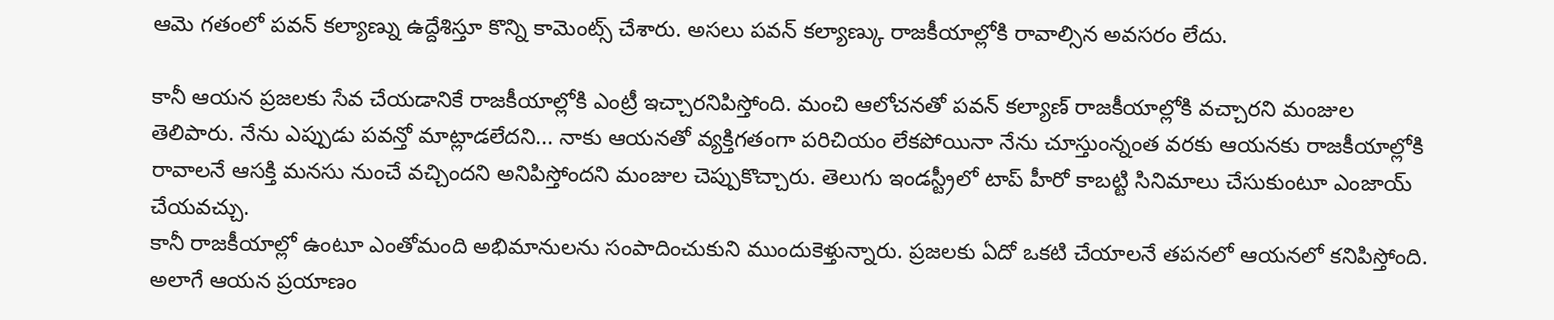ఆమె గతంలో పవన్ కల్యాణ్ను ఉద్దేశిస్తూ కొన్ని కామెంట్స్ చేశారు. అసలు పవన్ కల్యాణ్కు రాజకీయాల్లోకి రావాల్సిన అవసరం లేదు.

కానీ ఆయన ప్రజలకు సేవ చేయడానికే రాజకీయాల్లోకి ఎంట్రీ ఇచ్చారనిపిస్తోంది. మంచి ఆలోచనతో పవన్ కల్యాణ్ రాజకీయాల్లోకి వచ్చారని మంజుల తెలిపారు. నేను ఎప్పుడు పవన్తో మాట్లాడలేదని... నాకు ఆయనతో వ్యక్తిగతంగా పరిచియం లేకపోయినా నేను చూస్తుంన్నంత వరకు ఆయనకు రాజకీయాల్లోకి రావాలనే ఆసక్తి మనసు నుంచే వచ్చిందని అనిపిస్తోందని మంజుల చెప్పుకొచ్చారు. తెలుగు ఇండస్ట్రీలో టాప్ హీరో కాబట్టి సినిమాలు చేసుకుంటూ ఎంజాయ్ చేయవచ్చు.
కానీ రాజకీయాల్లో ఉంటూ ఎంతోమంది అభిమానులను సంపాదించుకుని ముందుకెళ్తున్నారు. ప్రజలకు ఏదో ఒకటి చేయాలనే తపనలో ఆయనలో కనిపిస్తోంది. అలాగే ఆయన ప్రయాణం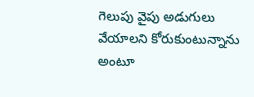గెలుపు వైపు అడుగులు వేయాలని కోరుకుంటున్నాను అంటూ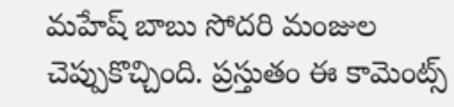మహేష్ బాబు సోదరి మంజుల చెప్పుకొచ్చింది. ప్రస్తుతం ఈ కామెంట్స్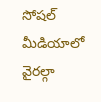సోషల్ మీడియాలో వైరల్గా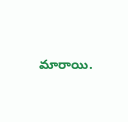మారాయి.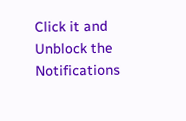Click it and Unblock the Notifications